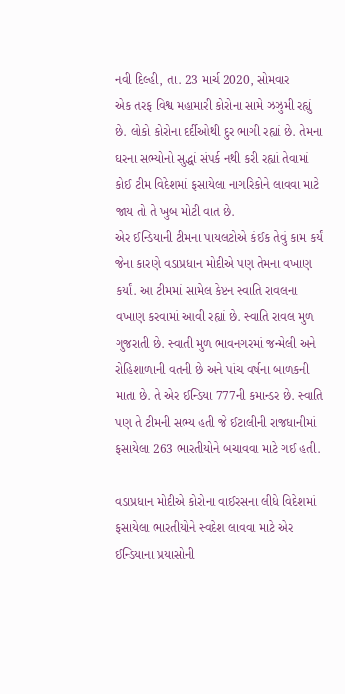નવી દિલ્હી, તા. 23 માર્ચ 2020, સોમવાર
એક તરફ વિશ્વ મહામારી કોરોના સામે ઝઝુમી રહ્યું છે. લોકો કોરોના દર્દીઓથી દુર ભાગી રહ્યાં છે. તેમના ઘરના સભ્યોનો સુદ્ધાં સંપર્ક નથી કરી રહ્યાં તેવામાં કોઈ ટીમ વિદેશમાં ફસાયેલા નાગરિકોને લાવવા માટે જાય તો તે ખુબ મોટી વાત છે.
એર ઈન્ડિયાની ટીમના પાયલટોએ કંઈક તેવું કામ કર્યં જેના કારણે વડાપ્રધાન મોદીએ પણ તેમના વખાણ કર્યાં. આ ટીમમાં સામેલ કેપ્ટન સ્વાતિ રાવલના વખાણ કરવામાં આવી રહ્યાં છે. સ્વાતિ રાવલ મુળ ગુજરાતી છે. સ્વાતી મુળ ભાવનગરમાં જન્મેલી અને રોહિશાળાની વતની છે અને પાંચ વર્ષના બાળકની માતા છે. તે એર ઈન્ડિયા 777ની કમાન્ડર છે. સ્વાતિ પણ તે ટીમની સભ્ય હતી જે ઈટાલીની રાજધાનીમાં ફસાયેલા 263 ભારતીયોને બચાવવા માટે ગઈ હતી.

વડાપ્રધાન મોદીએ કોરોના વાઈરસના લીધે વિદેશમાં ફસાયેલા ભારતીયોને સ્વદેશ લાવવા માટે એર ઈન્ડિયાના પ્રયાસોની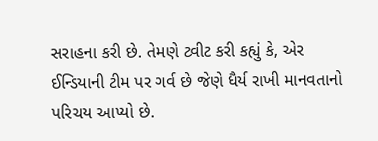સરાહના કરી છે. તેમણે ટ્વીટ કરી કહ્યું કે, એર ઈન્ડિયાની ટીમ પર ગર્વ છે જેણે ધૈર્ય રાખી માનવતાનો પરિચય આપ્યો છે.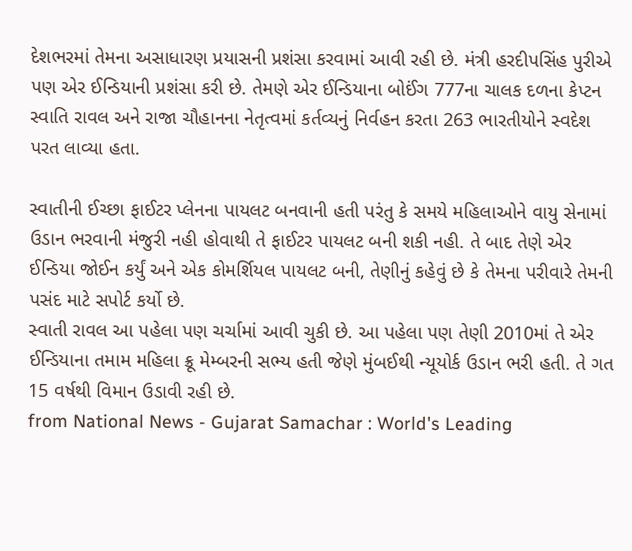દેશભરમાં તેમના અસાધારણ પ્રયાસની પ્રશંસા કરવામાં આવી રહી છે. મંત્રી હરદીપસિંહ પુરીએ પણ એર ઈન્ડિયાની પ્રશંસા કરી છે. તેમણે એર ઈન્ડિયાના બોઈંગ 777ના ચાલક દળના કેપ્ટન સ્વાતિ રાવલ અને રાજા ચૌહાનના નેતૃત્વમાં કર્તવ્યનું નિર્વહન કરતા 263 ભારતીયોને સ્વદેશ પરત લાવ્યા હતા.

સ્વાતીની ઈચ્છા ફાઈટર પ્લેનના પાયલટ બનવાની હતી પરંતુ કે સમયે મહિલાઓને વાયુ સેનામાં ઉડાન ભરવાની મંજુરી નહી હોવાથી તે ફાઈટર પાયલટ બની શકી નહી. તે બાદ તેણે એર ઈન્ડિયા જોઈન કર્યું અને એક કોમર્શિયલ પાયલટ બની, તેણીનું કહેવું છે કે તેમના પરીવારે તેમની પસંદ માટે સપોર્ટ કર્યો છે.
સ્વાતી રાવલ આ પહેલા પણ ચર્ચામાં આવી ચુકી છે. આ પહેલા પણ તેણી 2010માં તે એર ઈન્ડિયાના તમામ મહિલા ક્રૂ મેમ્બરની સભ્ય હતી જેણે મુંબઈથી ન્યૂયોર્ક ઉડાન ભરી હતી. તે ગત 15 વર્ષથી વિમાન ઉડાવી રહી છે.
from National News - Gujarat Samachar : World's Leading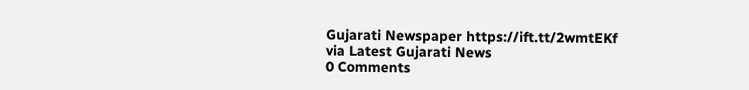Gujarati Newspaper https://ift.tt/2wmtEKf
via Latest Gujarati News
0 Comments